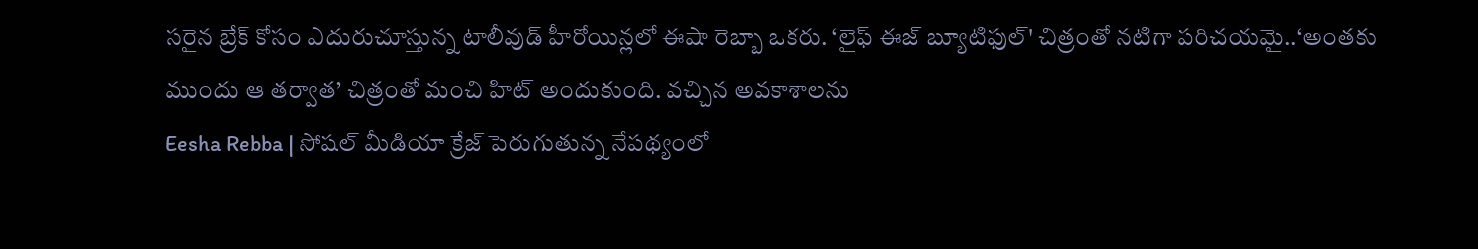సరైన బ్రేక్ కోసం ఎదురుచూస్తున్న టాలీవుడ్ హీరోయిన్లలో ఈషా రెబ్బా ఒకరు. ‘లైఫ్ ఈజ్ బ్యూటిఫుల్' చిత్రంతో నటిగా పరిచయమై..‘అంతకు ముందు ఆ తర్వాత’ చిత్రంతో మంచి హిట్ అందుకుంది. వచ్చిన అవకాశాలను
Eesha Rebba | సోషల్ మీడియా క్రేజ్ పెరుగుతున్న నేపథ్యంలో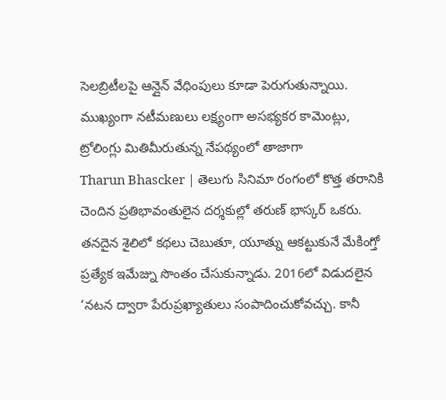సెలబ్రిటీలపై ఆన్లైన్ వేధింపులు కూడా పెరుగుతున్నాయి. ముఖ్యంగా నటీమణులు లక్ష్యంగా అసభ్యకర కామెంట్లు, ట్రోలింగ్లు మితిమీరుతున్న నేపథ్యంలో తాజాగా
Tharun Bhascker | తెలుగు సినిమా రంగంలో కొత్త తరానికి చెందిన ప్రతిభావంతులైన దర్శకుల్లో తరుణ్ భాస్కర్ ఒకరు. తనదైన శైలిలో కథలు చెబుతూ, యూత్ను ఆకట్టుకునే మేకింగ్తో ప్రత్యేక ఇమేజ్ను సొంతం చేసుకున్నాడు. 2016లో విడుదలైన
‘నటన ద్వారా పేరుప్రఖ్యాతులు సంపాదించుకోవచ్చు. కానీ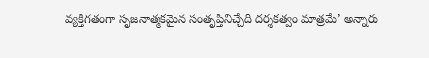వ్యక్తిగతంగా సృజనాత్మకమైన సంతృప్తినిచ్చేది దర్శకత్వం మాత్రమే’ అన్నారు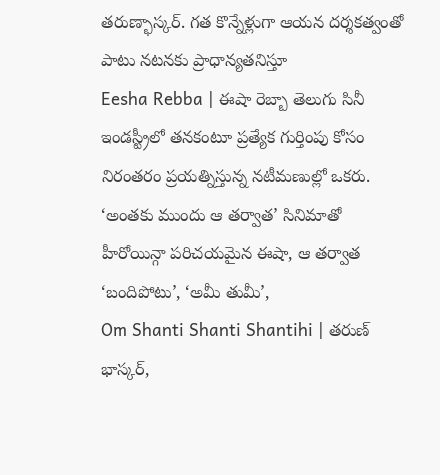తరుణ్భాస్కర్. గత కొన్నేళ్లుగా ఆయన దర్శకత్వంతో పాటు నటనకు ప్రాధాన్యతనిస్తూ
Eesha Rebba | ఈషా రెబ్బా తెలుగు సినీ ఇండస్ట్రీలో తనకంటూ ప్రత్యేక గుర్తింపు కోసం నిరంతరం ప్రయత్నిస్తున్న నటీమణుల్లో ఒకరు. ‘అంతకు ముందు ఆ తర్వాత’ సినిమాతో హీరోయిన్గా పరిచయమైన ఈషా, ఆ తర్వాత ‘బందిపోటు’, ‘అమీ తుమీ’,
Om Shanti Shanti Shantihi | తరుణ్ భాస్కర్,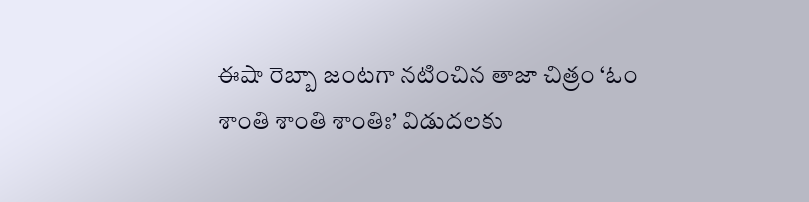ఈషా రెబ్బా జంటగా నటించిన తాజా చిత్రం ‘ఓం శాంతి శాంతి శాంతిః’ విడుదలకు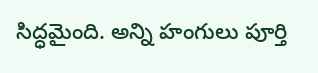సిద్ధమైంది. అన్ని హంగులు పూర్తి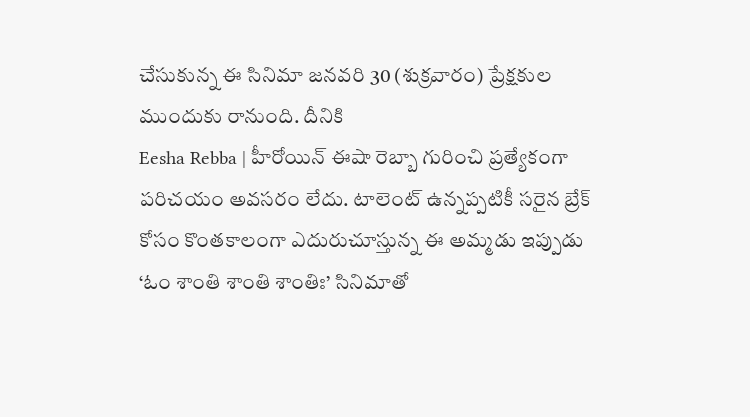చేసుకున్న ఈ సినిమా జనవరి 30 (శుక్రవారం) ప్రేక్షకుల ముందుకు రానుంది. దీనికి
Eesha Rebba | హీరోయిన్ ఈషా రెబ్బా గురించి ప్రత్యేకంగా పరిచయం అవసరం లేదు. టాలెంట్ ఉన్నప్పటికీ సరైన బ్రేక్ కోసం కొంతకాలంగా ఎదురుచూస్తున్న ఈ అమ్మడు ఇప్పుడు ‘ఓం శాంతి శాంతి శాంతిః’ సినిమాతో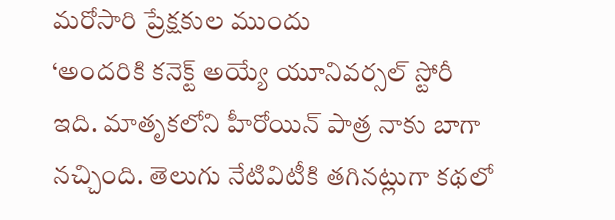మరోసారి ప్రేక్షకుల ముందు
‘అందరికి కనెక్ట్ అయ్యే యూనివర్సల్ స్టోరీ ఇది. మాతృకలోని హీరోయిన్ పాత్ర నాకు బాగా నచ్చింది. తెలుగు నేటివిటీకి తగినట్లుగా కథలో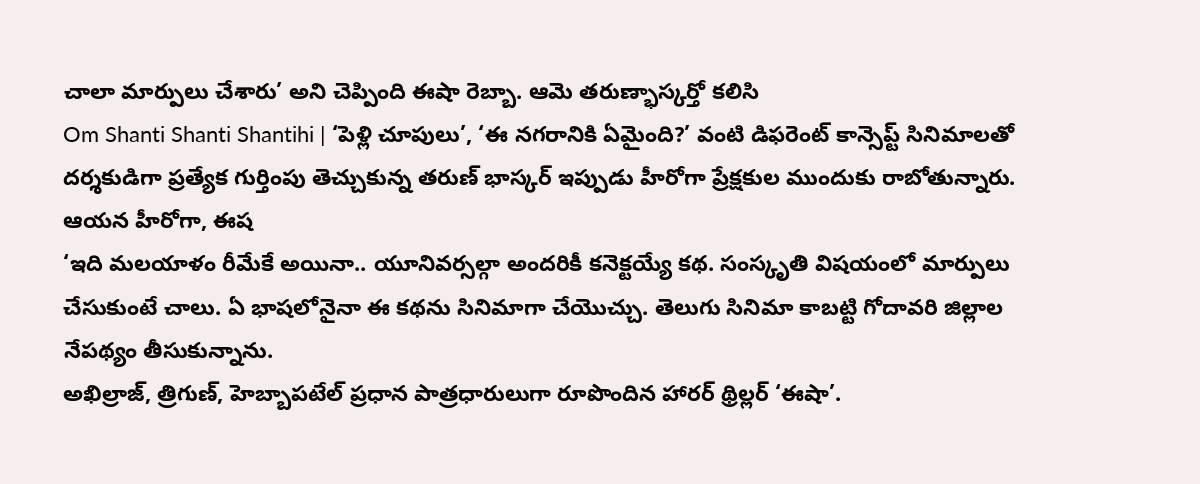చాలా మార్పులు చేశారు’ అని చెప్పింది ఈషా రెబ్బా. ఆమె తరుణ్భాస్కర్తో కలిసి
Om Shanti Shanti Shantihi | ‘పెళ్లి చూపులు’, ‘ఈ నగరానికి ఏమైంది?’ వంటి డిఫరెంట్ కాన్సెప్ట్ సినిమాలతో దర్శకుడిగా ప్రత్యేక గుర్తింపు తెచ్చుకున్న తరుణ్ భాస్కర్ ఇప్పుడు హీరోగా ప్రేక్షకుల ముందుకు రాబోతున్నారు. ఆయన హీరోగా, ఈష
‘ఇది మలయాళం రీమేకే అయినా.. యూనివర్సల్గా అందరికీ కనెక్టయ్యే కథ. సంస్కృతి విషయంలో మార్పులు చేసుకుంటే చాలు. ఏ భాషలోనైనా ఈ కథను సినిమాగా చేయొచ్చు. తెలుగు సినిమా కాబట్టి గోదావరి జిల్లాల నేపథ్యం తీసుకున్నాను.
అఖిల్రాజ్, త్రిగుణ్, హెబ్బాపటేల్ ప్రధాన పాత్రధారులుగా రూపొందిన హారర్ థ్రిల్లర్ ‘ఈషా’.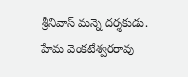శ్రీనివాస్ మన్నె దర్శకుడు. హేమ వెంకటేశ్వరరావు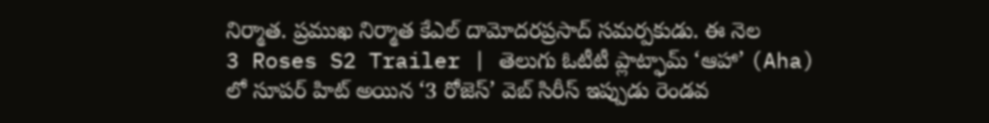నిర్మాత. ప్రముఖ నిర్మాత కేఎల్ దామోదరప్రసాద్ సమర్పకుడు. ఈ నెల
3 Roses S2 Trailer | తెలుగు ఓటీటీ ప్లాట్ఫామ్ ‘ఆహా’ (Aha) లో సూపర్ హిట్ అయిన ‘3 రోజెస్’ వెబ్ సిరీస్ ఇప్పుడు రెండవ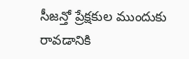సీజన్తో ప్రేక్షకుల ముందుకు రావడానికి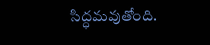సిద్ధమవుతోంది.